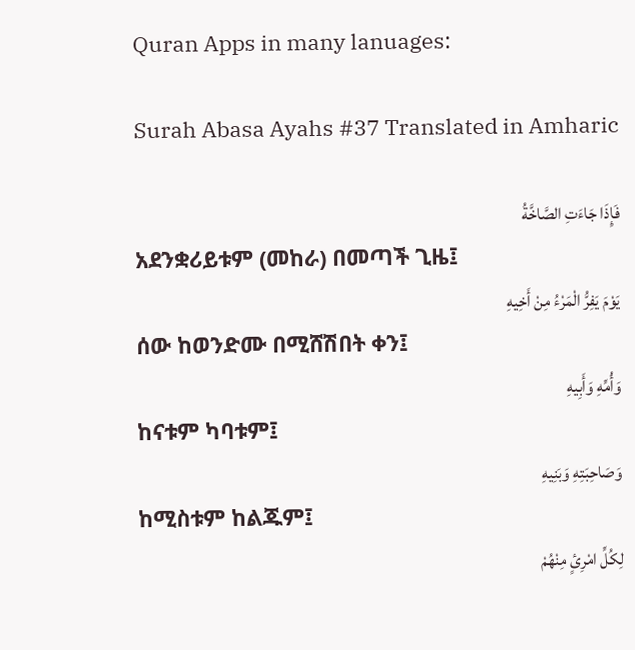Quran Apps in many lanuages:

Surah Abasa Ayahs #37 Translated in Amharic

فَإِذَا جَاءَتِ الصَّاخَّةُ
አደንቋሪይቱም (መከራ) በመጣች ጊዜ፤
يَوْمَ يَفِرُّ الْمَرْءُ مِنْ أَخِيهِ
ሰው ከወንድሙ በሚሸሽበት ቀን፤
وَأُمِّهِ وَأَبِيهِ
ከናቱም ካባቱም፤
وَصَاحِبَتِهِ وَبَنِيهِ
ከሚስቱም ከልጁም፤
لِكُلِّ امْرِئٍ مِنْهُمْ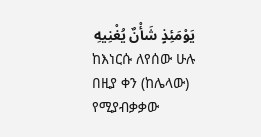يَوْمَئِذٍ شَأْنٌ يُغْنِيهِ
ከእነርሱ ለየሰው ሁሉ በዚያ ቀን (ከሌላው) የሚያብቃቃው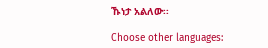ኹነታ አልለው፡፡

Choose other languages: